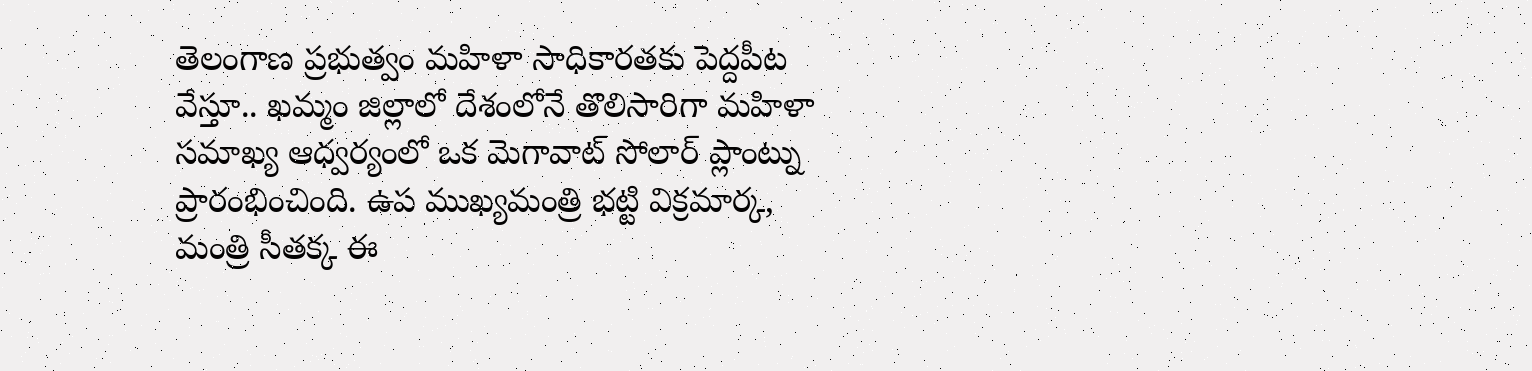తెలంగాణ ప్రభుత్వం మహిళా సాధికారతకు పెద్దపీట వేస్తూ.. ఖమ్మం జిల్లాలో దేశంలోనే తొలిసారిగా మహిళా సమాఖ్య ఆధ్వర్యంలో ఒక మెగావాట్ సోలార్ ప్లాంట్ను ప్రారంభించింది. ఉప ముఖ్యమంత్రి భట్టి విక్రమార్క, మంత్రి సీతక్క ఈ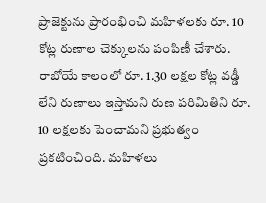ప్రాజెక్టును ప్రారంభించి మహిళలకు రూ. 10 కోట్ల రుణాల చెక్కులను పంపిణీ చేశారు. రాబోయే కాలంలో రూ. 1.30 లక్షల కోట్ల వడ్డీ లేని రుణాలు ఇస్తామని రుణ పరిమితిని రూ. 10 లక్షలకు పెంచామని ప్రభుత్వం ప్రకటించింది. మహిళలు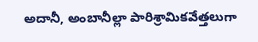అదానీ, అంబానీల్లా పారిశ్రామికవేత్తలుగా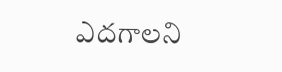ఎదగాలని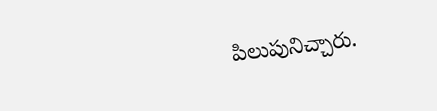పిలుపునిచ్చారు.